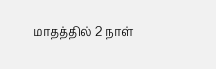மாதத்தில் 2 நாள்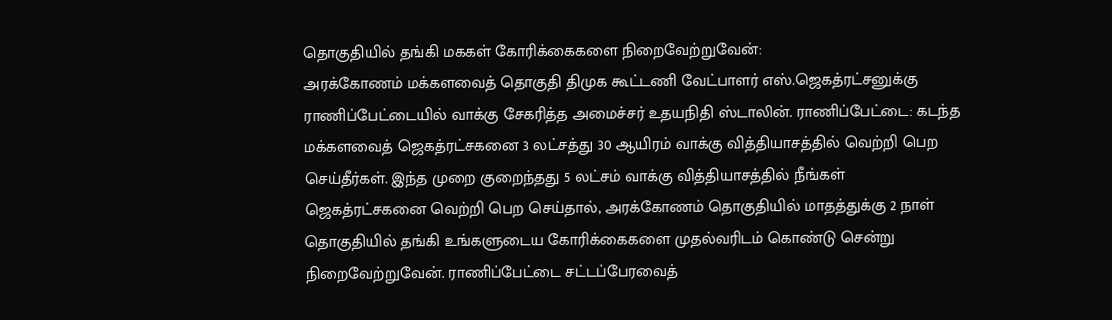தொகுதியில் தங்கி மககள் கோரிக்கைகளை நிறைவேற்றுவேன்:
அரக்கோணம் மக்களவைத் தொகுதி திமுக கூட்டணி வேட்பாளர் எஸ்.ஜெகத்ரட்சனுக்கு ராணிப்பேட்டையில் வாக்கு சேகரித்த அமைச்சர் உதயநிதி ஸ்டாலின். ராணிப்பேட்டை: கடந்த மக்களவைத் ஜெகத்ரட்சகனை 3 லட்சத்து 30 ஆயிரம் வாக்கு வித்தியாசத்தில் வெற்றி பெற செய்தீர்கள். இந்த முறை குறைந்தது 5 லட்சம் வாக்கு வித்தியாசத்தில் நீங்கள் ஜெகத்ரட்சகனை வெற்றி பெற செய்தால், அரக்கோணம் தொகுதியில் மாதத்துக்கு 2 நாள் தொகுதியில் தங்கி உங்களுடைய கோரிக்கைகளை முதல்வரிடம் கொண்டு சென்று நிறைவேற்றுவேன். ராணிப்பேட்டை சட்டப்பேரவைத்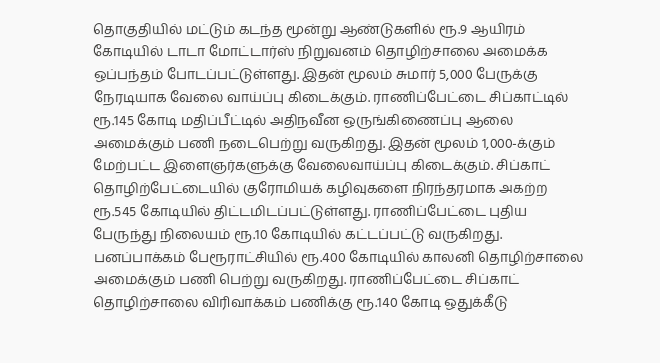தொகுதியில் மட்டும் கடந்த மூன்று ஆண்டுகளில் ரூ.9 ஆயிரம் கோடியில் டாடா மோட்டார்ஸ் நிறுவனம் தொழிற்சாலை அமைக்க ஒப்பந்தம் போடப்பட்டுள்ளது. இதன் மூலம் சுமார் 5,000 பேருக்கு நேரடியாக வேலை வாய்ப்பு கிடைக்கும். ராணிப்பேட்டை சிப்காட்டில் ரூ.145 கோடி மதிப்பீட்டில் அதிநவீன ஒருங்கிணைப்பு ஆலை அமைக்கும் பணி நடைபெற்று வருகிறது. இதன் மூலம் 1,000-க்கும் மேற்பட்ட இளைஞர்களுக்கு வேலைவாய்ப்பு கிடைக்கும். சிப்காட் தொழிற்பேட்டையில் குரோமியக் கழிவுகளை நிரந்தரமாக அகற்ற ரூ.545 கோடியில் திட்டமிடப்பட்டுள்ளது. ராணிப்பேட்டை புதிய பேருந்து நிலையம் ரூ.10 கோடியில் கட்டப்பட்டு வருகிறது. பனப்பாக்கம் பேரூராட்சியில் ரூ.400 கோடியில் காலனி தொழிற்சாலை அமைக்கும் பணி பெற்று வருகிறது. ராணிப்பேட்டை சிப்காட் தொழிற்சாலை விரிவாக்கம் பணிக்கு ரூ.140 கோடி ஒதுக்கீடு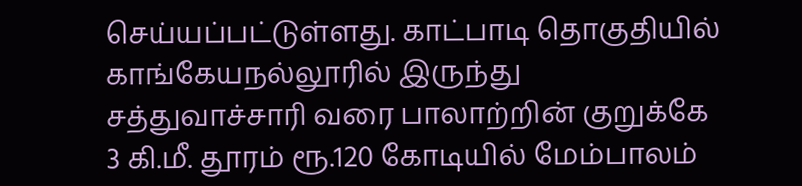செய்யப்பட்டுள்ளது. காட்பாடி தொகுதியில் காங்கேயநல்லூரில் இருந்து சத்துவாச்சாரி வரை பாலாற்றின் குறுக்கே 3 கி.மீ. தூரம் ரூ.120 கோடியில் மேம்பாலம்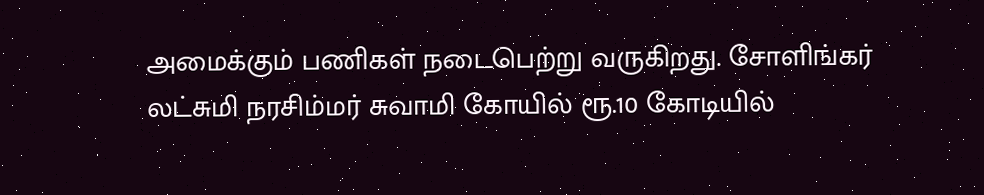அமைக்கும் பணிகள் நடைபெற்று வருகிறது. சோளிங்கர் லட்சுமி நரசிம்மர் சுவாமி கோயில் ரூ.10 கோடியில்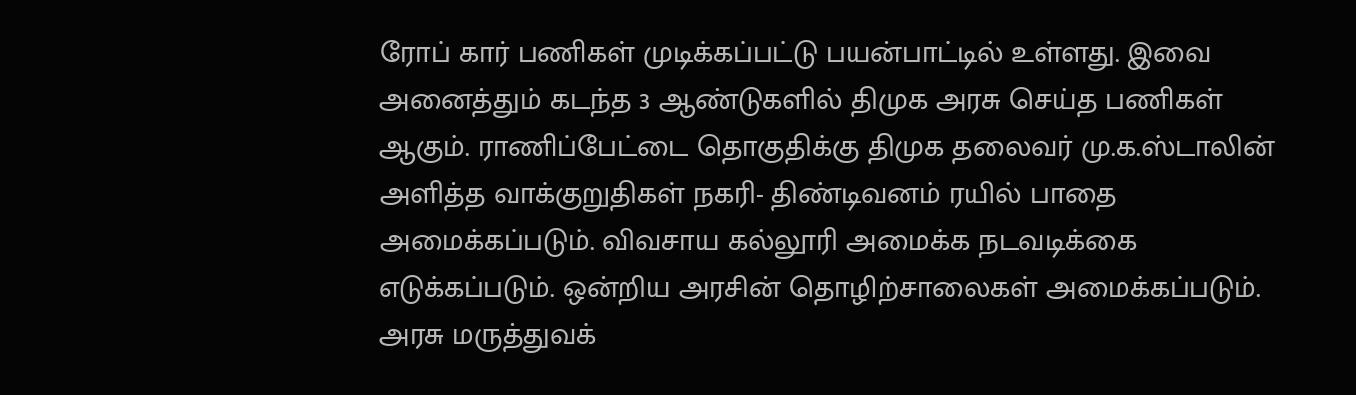ரோப் கார் பணிகள் முடிக்கப்பட்டு பயன்பாட்டில் உள்ளது. இவை அனைத்தும் கடந்த 3 ஆண்டுகளில் திமுக அரசு செய்த பணிகள் ஆகும். ராணிப்பேட்டை தொகுதிக்கு திமுக தலைவர் மு.க.ஸ்டாலின் அளித்த வாக்குறுதிகள் நகரி- திண்டிவனம் ரயில் பாதை அமைக்கப்படும். விவசாய கல்லூரி அமைக்க நடவடிக்கை எடுக்கப்படும். ஒன்றிய அரசின் தொழிற்சாலைகள் அமைக்கப்படும். அரசு மருத்துவக்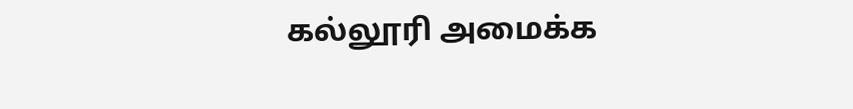கல்லூரி அமைக்க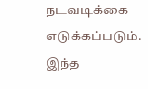நடவடிக்கை எடுக்கப்படும். இந்த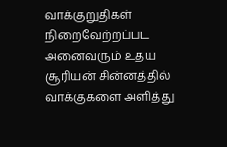வாக்குறுதிகள் நிறைவேற்றப்பட அனைவரும் உதய சூரியன் சின்னத்தில் வாக்குகளை அளித்து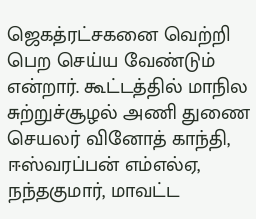ஜெகத்ரட்சகனை வெற்றி பெற செய்ய வேண்டும் என்றார். கூட்டத்தில் மாநில சுற்றுச்சூழல் அணி துணை செயலர் வினோத் காந்தி, ஈஸ்வரப்பன் எம்எல்ஏ, நந்தகுமார், மாவட்ட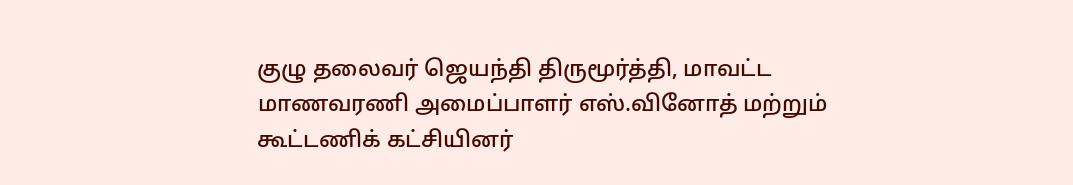குழு தலைவர் ஜெயந்தி திருமூர்த்தி, மாவட்ட மாணவரணி அமைப்பாளர் எஸ்.வினோத் மற்றும் கூட்டணிக் கட்சியினர்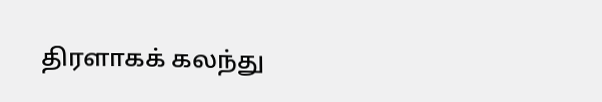திரளாகக் கலந்து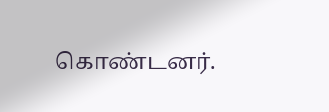கொண்டனர்.